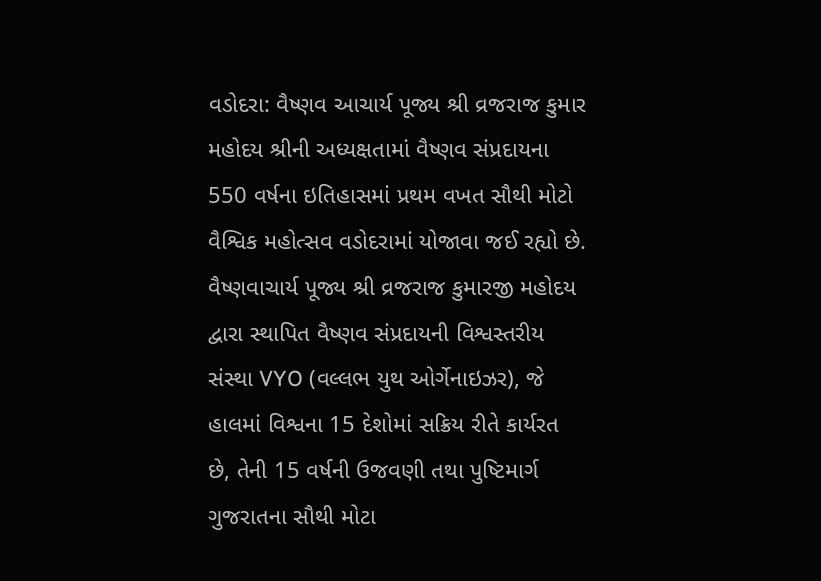વડોદરા: વૈષ્ણવ આચાર્ય પૂજ્ય શ્રી વ્રજરાજ કુમાર મહોદય શ્રીની અધ્યક્ષતામાં વૈષ્ણવ સંપ્રદાયના 550 વર્ષના ઇતિહાસમાં પ્રથમ વખત સૌથી મોટો વૈશ્વિક મહોત્સવ વડોદરામાં યોજાવા જઈ રહ્યો છે. વૈષ્ણવાચાર્ય પૂજ્ય શ્રી વ્રજરાજ કુમારજી મહોદય દ્વારા સ્થાપિત વૈષ્ણવ સંપ્રદાયની વિશ્વસ્તરીય સંસ્થા VYO (વલ્લભ યુથ ઓર્ગેનાઇઝર), જે હાલમાં વિશ્વના 15 દેશોમાં સક્રિય રીતે કાર્યરત છે, તેની 15 વર્ષની ઉજવણી તથા પુષ્ટિમાર્ગ ગુજરાતના સૌથી મોટા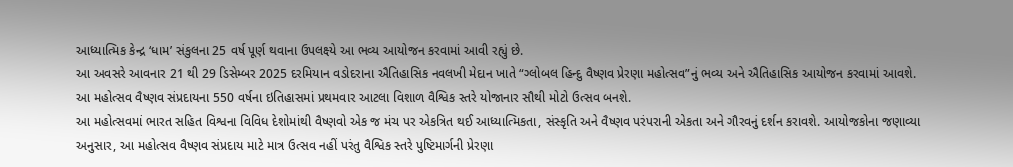આધ્યાત્મિક કેન્દ્ર ‘ધામ’ સંકુલના 25 વર્ષ પૂર્ણ થવાના ઉપલક્ષ્યે આ ભવ્ય આયોજન કરવામાં આવી રહ્યું છે.
આ અવસરે આવનાર 21 થી 29 ડિસેમ્બર 2025 દરમિયાન વડોદરાના ઐતિહાસિક નવલખી મેદાન ખાતે “ગ્લોબલ હિન્દુ વૈષ્ણવ પ્રેરણા મહોત્સવ”નું ભવ્ય અને ઐતિહાસિક આયોજન કરવામાં આવશે. આ મહોત્સવ વૈષ્ણવ સંપ્રદાયના 550 વર્ષના ઇતિહાસમાં પ્રથમવાર આટલા વિશાળ વૈશ્વિક સ્તરે યોજાનાર સૌથી મોટો ઉત્સવ બનશે.
આ મહોત્સવમાં ભારત સહિત વિશ્વના વિવિધ દેશોમાંથી વૈષ્ણવો એક જ મંચ પર એકત્રિત થઈ આધ્યાત્મિકતા, સંસ્કૃતિ અને વૈષ્ણવ પરંપરાની એકતા અને ગૌરવનું દર્શન કરાવશે. આયોજકોના જણાવ્યા અનુસાર, આ મહોત્સવ વૈષ્ણવ સંપ્રદાય માટે માત્ર ઉત્સવ નહીં પરંતુ વૈશ્વિક સ્તરે પુષ્ટિમાર્ગની પ્રેરણા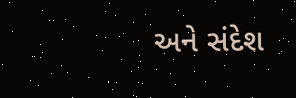અને સંદેશ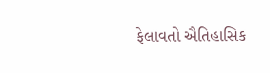ફેલાવતો ઐતિહાસિક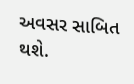અવસર સાબિત થશે.